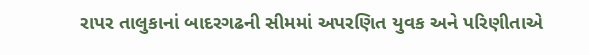રાપર તાલુકાનાં બાદરગઢની સીમમાં અપરણિત યુવક અને પરિણીતાએ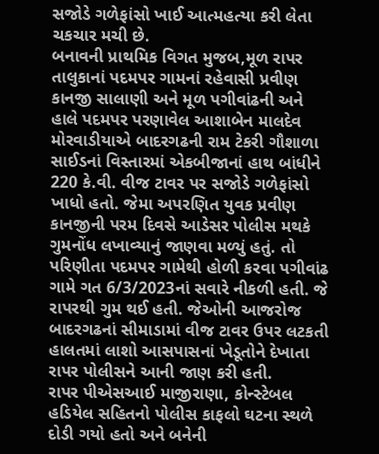સજોડે ગળેફાંસો ખાઈ આત્મહત્યા કરી લેતા ચકચાર મચી છે.
બનાવની પ્રાથમિક વિગત મુજબ,મૂળ રાપર તાલુકાનાં પદમપર ગામનાં રહેવાસી પ્રવીણ કાનજી સાલાણી અને મૂળ પગીવાંઢની અને હાલે પદમપર પરણાવેલ આશાબેન માલદેવ મોરવાડીયાએ બાદરગઢની રામ ટેકરી ગૌશાળા સાઈડનાં વિસ્તારમાં એકબીજાનાં હાથ બાંધીને 220 કે.વી. વીજ ટાવર પર સજોડે ગળેફાંસો ખાધો હતો. જેમા અપરણિત યુવક પ્રવીણ કાનજીની પરમ દિવસે આડેસર પોલીસ મથકે ગુમનોંધ લખાવ્યાનું જાણવા મળ્યું હતું. તો પરિણીતા પદમપર ગામેથી હોળી કરવા પગીવાંઢ ગામે ગત 6/3/2023નાં સવારે નીકળી હતી. જે રાપરથી ગુમ થઈ હતી. જેઓની આજરોજ બાદરગઢનાં સીમાડામાં વીજ ટાવર ઉપર લટકતી હાલતમાં લાશો આસપાસનાં ખેડૂતોને દેખાતા રાપર પોલીસને આની જાણ કરી હતી.
રાપર પીએસઆઈ માજીરાણા, કોન્સ્ટેબલ હડિયેલ સહિતનો પોલીસ કાફલો ઘટના સ્થળે દોડી ગયો હતો અને બનેની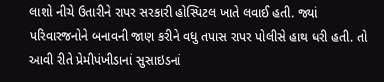લાશો નીચે ઉતારીને રાપર સરકારી હોસ્પિટલ ખાતે લવાઈ હતી. જ્યાં પરિવારજનોને બનાવની જાણ કરીને વધુ તપાસ રાપર પોલીસે હાથ ધરી હતી. તો આવી રીતે પ્રેમીપંખીડાનાં સુસાઇડનાં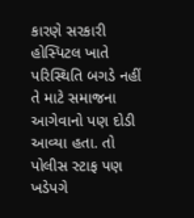કારણે સરકારી હોસ્પિટલ ખાતે પરિસ્થિતિ બગડે નહીં તે માટે સમાજના આગેવાનો પણ દોડી આવ્યા હતા. તો પોલીસ સ્ટાફ પણ ખડેપગે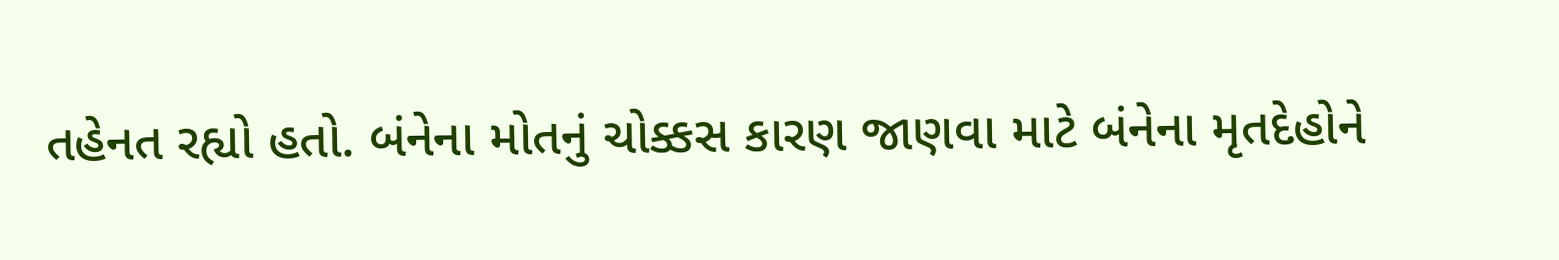તહેનત રહ્યો હતો. બંનેના મોતનું ચોક્કસ કારણ જાણવા માટે બંનેના મૃતદેહોને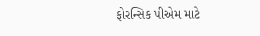ફોરન્સિક પીએમ માટે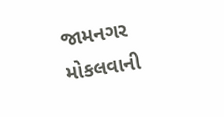જામનગર મોકલવાની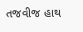તજવીજ હાથ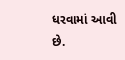ધરવામાં આવી છે.